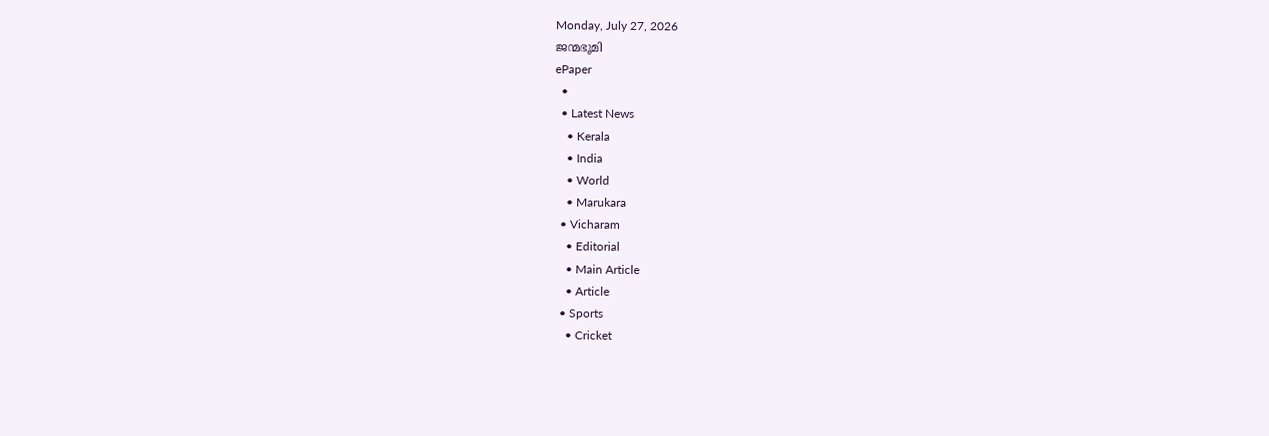Monday, July 27, 2026
ജന്മഭൂമി
ePaper
  •
  • Latest News
    • Kerala
    • India
    • World
    • Marukara
  • Vicharam
    • Editorial
    • Main Article
    • Article
  • Sports
    • Cricket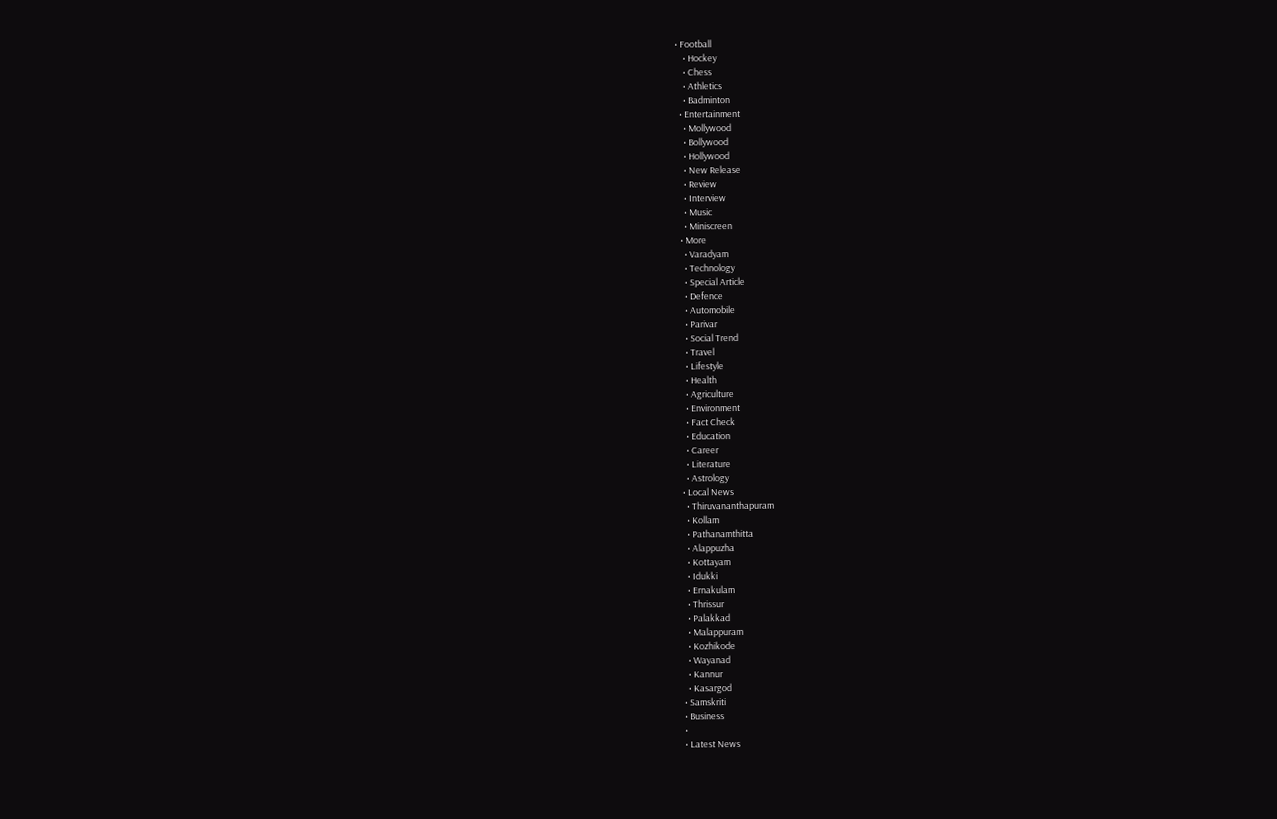• Football
    • Hockey
    • Chess
    • Athletics
    • Badminton
  • Entertainment
    • Mollywood
    • Bollywood
    • Hollywood
    • New Release
    • Review
    • Interview
    • Music
    • Miniscreen
  • More
    • Varadyam
    • Technology
    • Special Article
    • Defence
    • Automobile
    • Parivar
    • Social Trend
    • Travel
    • Lifestyle
    • Health
    • Agriculture
    • Environment
    • Fact Check
    • Education
    • Career
    • Literature
    • Astrology
  • Local News
    • Thiruvananthapuram
    • Kollam
    • Pathanamthitta
    • Alappuzha
    • Kottayam
    • Idukki
    • Ernakulam
    • Thrissur
    • Palakkad
    • Malappuram
    • Kozhikode
    • Wayanad
    • Kannur
    • Kasargod
  • Samskriti
  • Business
  •
  • Latest News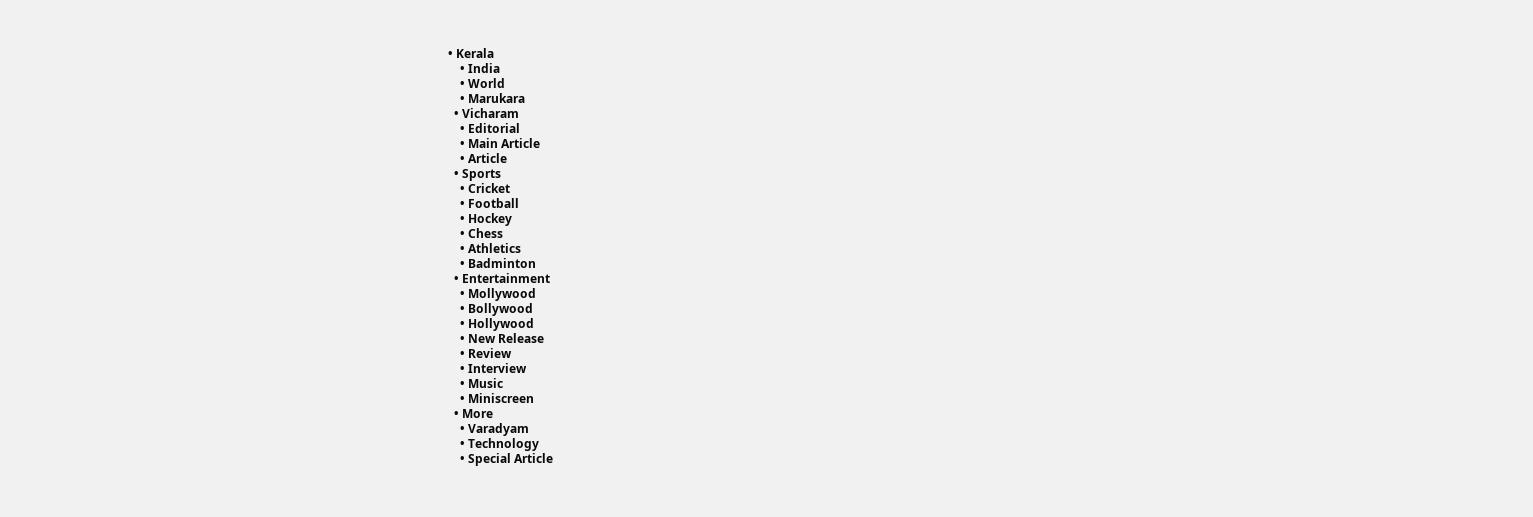• Kerala
    • India
    • World
    • Marukara
  • Vicharam
    • Editorial
    • Main Article
    • Article
  • Sports
    • Cricket
    • Football
    • Hockey
    • Chess
    • Athletics
    • Badminton
  • Entertainment
    • Mollywood
    • Bollywood
    • Hollywood
    • New Release
    • Review
    • Interview
    • Music
    • Miniscreen
  • More
    • Varadyam
    • Technology
    • Special Article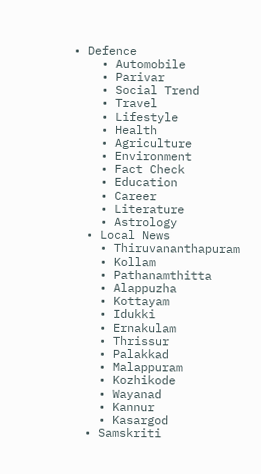• Defence
    • Automobile
    • Parivar
    • Social Trend
    • Travel
    • Lifestyle
    • Health
    • Agriculture
    • Environment
    • Fact Check
    • Education
    • Career
    • Literature
    • Astrology
  • Local News
    • Thiruvananthapuram
    • Kollam
    • Pathanamthitta
    • Alappuzha
    • Kottayam
    • Idukki
    • Ernakulam
    • Thrissur
    • Palakkad
    • Malappuram
    • Kozhikode
    • Wayanad
    • Kannur
    • Kasargod
  • Samskriti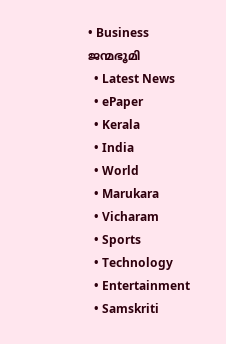• Business
ജന്മഭൂമി
  • Latest News
  • ePaper
  • Kerala
  • India
  • World
  • Marukara
  • Vicharam
  • Sports
  • Technology
  • Entertainment
  • Samskriti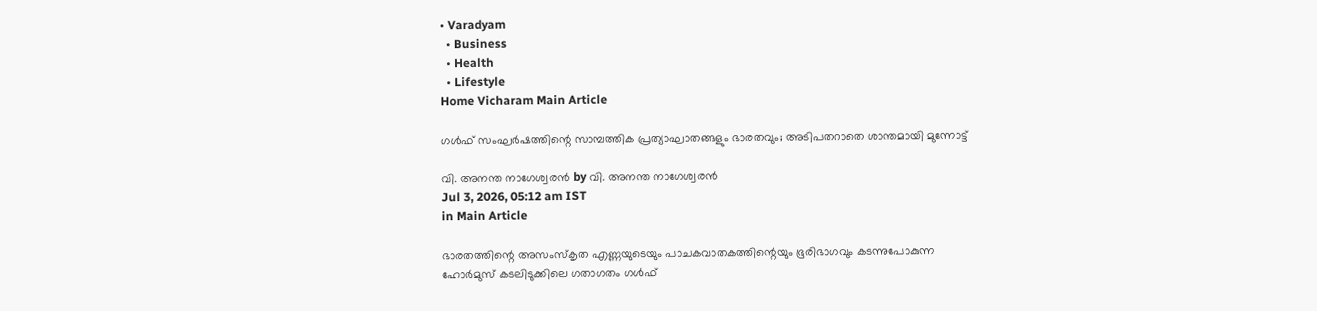• Varadyam
  • Business
  • Health
  • Lifestyle
Home Vicharam Main Article

ഗള്‍ഫ് സംഘര്‍ഷത്തിന്റെ സാമ്പത്തിക പ്രത്യാഘാതങ്ങളും ഭാരതവും; അടിപതറാതെ ശാന്തമായി മുന്നോട്ട്

വി. അനന്ത നാഗേശ്വരന്‍ by വി. അനന്ത നാഗേശ്വരന്‍
Jul 3, 2026, 05:12 am IST
in Main Article

ഭാരതത്തിന്റെ അസംസ്‌കൃത എണ്ണയുടെയും പാചകവാതകത്തിന്റെയും ഭൂരിഭാഗവും കടന്നുപോകുന്ന ഹോര്‍മുസ് കടലിടുക്കിലെ ഗതാഗതം ഗള്‍ഫ്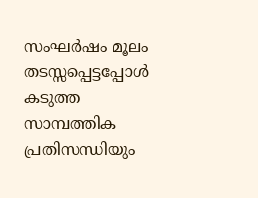സംഘര്‍ഷം മൂലം തടസ്സപ്പെട്ടപ്പോള്‍ കടുത്ത സാമ്പത്തിക പ്രതിസന്ധിയും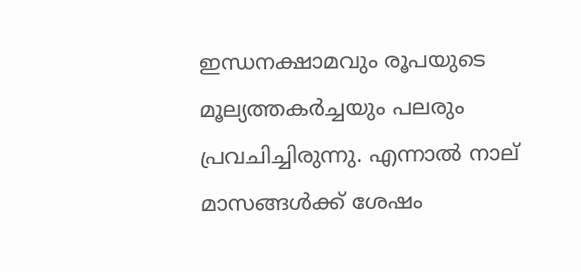ഇന്ധനക്ഷാമവും രൂപയുടെ മൂല്യത്തകര്‍ച്ചയും പലരും പ്രവചിച്ചിരുന്നു. എന്നാല്‍ നാല് മാസങ്ങള്‍ക്ക് ശേഷം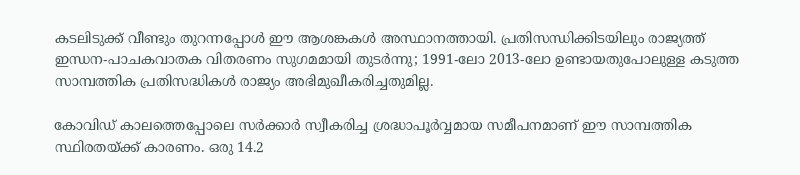കടലിടുക്ക് വീണ്ടും തുറന്നപ്പോള്‍ ഈ ആശങ്കകള്‍ അസ്ഥാനത്തായി. പ്രതിസന്ധിക്കിടയിലും രാജ്യത്ത് ഇന്ധന-പാചകവാതക വിതരണം സുഗമമായി തുടര്‍ന്നു; 1991-ലോ 2013-ലോ ഉണ്ടായതുപോലുള്ള കടുത്ത സാമ്പത്തിക പ്രതിസദ്ധികള്‍ രാജ്യം അഭിമുഖീകരിച്ചതുമില്ല.

കോവിഡ് കാലത്തെപ്പോലെ സര്‍ക്കാര്‍ സ്വീകരിച്ച ശ്രദ്ധാപൂര്‍വ്വമായ സമീപനമാണ് ഈ സാമ്പത്തിക സ്ഥിരതയ്‌ക്ക് കാരണം. ഒരു 14.2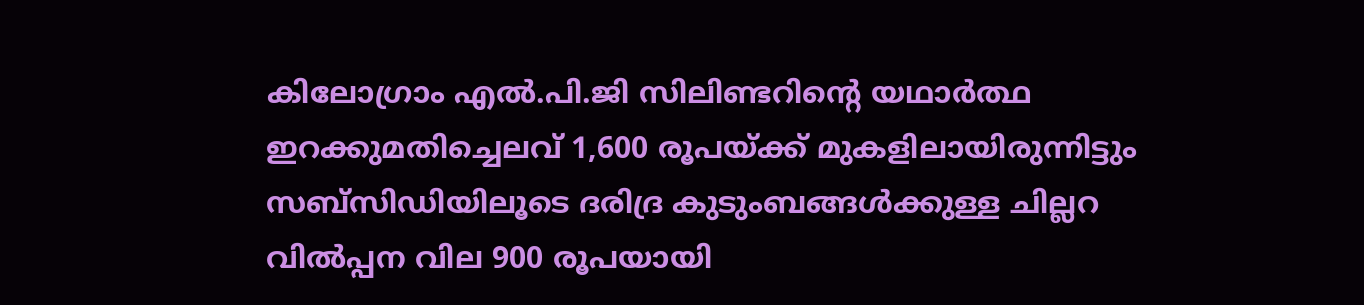കിലോഗ്രാം എല്‍.പി.ജി സിലിണ്ടറിന്റെ യഥാര്‍ത്ഥ ഇറക്കുമതിച്ചെലവ് 1,600 രൂപയ്‌ക്ക് മുകളിലായിരുന്നിട്ടും സബ്സിഡിയിലൂടെ ദരിദ്ര കുടുംബങ്ങള്‍ക്കുള്ള ചില്ലറ വില്‍പ്പന വില 900 രൂപയായി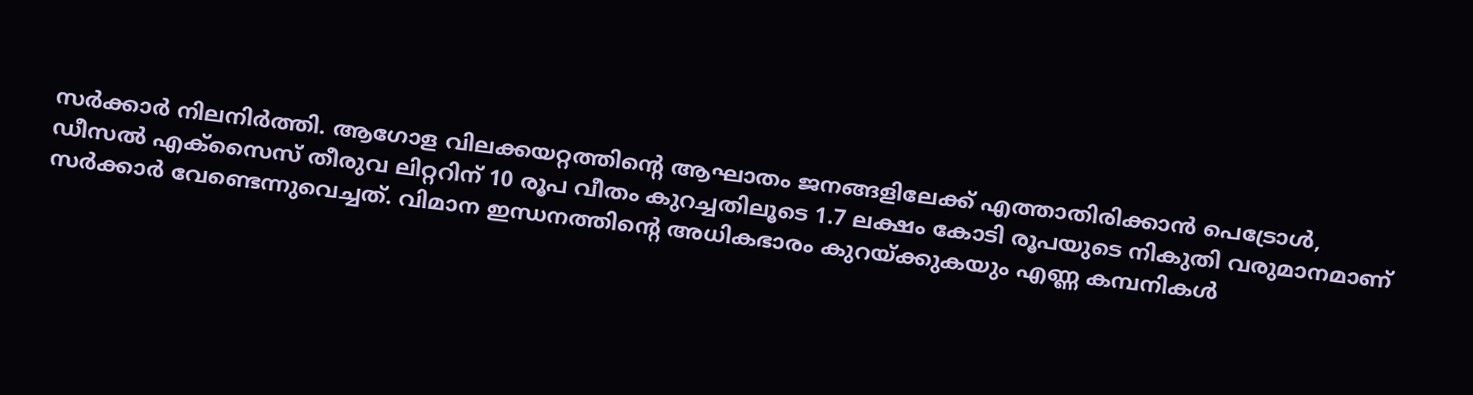സര്‍ക്കാര്‍ നിലനിര്‍ത്തി. ആഗോള വിലക്കയറ്റത്തിന്റെ ആഘാതം ജനങ്ങളിലേക്ക് എത്താതിരിക്കാന്‍ പെട്രോള്‍, ഡീസല്‍ എക്സൈസ് തീരുവ ലിറ്ററിന് 10 രൂപ വീതം കുറച്ചതിലൂടെ 1.7 ലക്ഷം കോടി രൂപയുടെ നികുതി വരുമാനമാണ് സര്‍ക്കാര്‍ വേണ്ടെന്നുവെച്ചത്. വിമാന ഇന്ധനത്തിന്റെ അധികഭാരം കുറയ്‌ക്കുകയും എണ്ണ കമ്പനികള്‍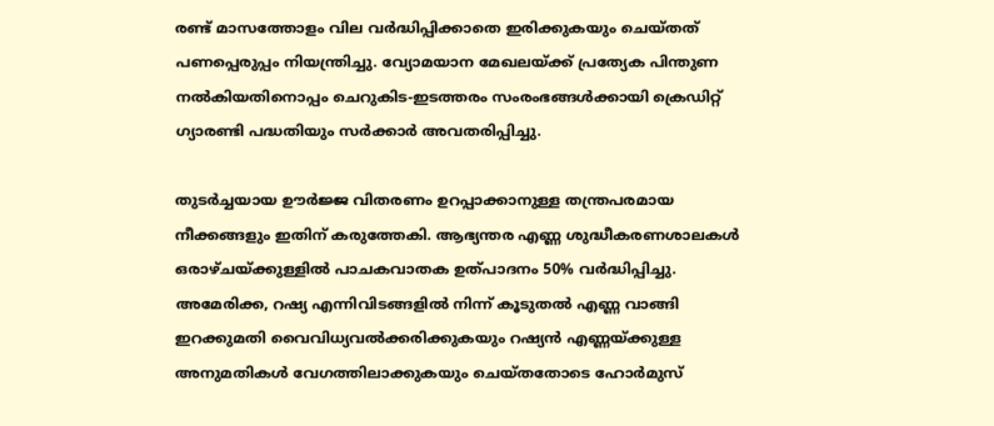രണ്ട് മാസത്തോളം വില വര്‍ദ്ധിപ്പിക്കാതെ ഇരിക്കുകയും ചെയ്തത് പണപ്പെരുപ്പം നിയന്ത്രിച്ചു. വ്യോമയാന മേഖലയ്‌ക്ക് പ്രത്യേക പിന്തുണ നല്‍കിയതിനൊപ്പം ചെറുകിട-ഇടത്തരം സംരംഭങ്ങള്‍ക്കായി ക്രെഡിറ്റ് ഗ്യാരണ്ടി പദ്ധതിയും സര്‍ക്കാര്‍ അവതരിപ്പിച്ചു.

തുടര്‍ച്ചയായ ഊര്‍ജ്ജ വിതരണം ഉറപ്പാക്കാനുള്ള തന്ത്രപരമായ നീക്കങ്ങളും ഇതിന് കരുത്തേകി. ആഭ്യന്തര എണ്ണ ശുദ്ധീകരണശാലകള്‍ ഒരാഴ്ചയ്‌ക്കുള്ളില്‍ പാചകവാതക ഉത്പാദനം 50% വര്‍ദ്ധിപ്പിച്ചു. അമേരിക്ക, റഷ്യ എന്നിവിടങ്ങളില്‍ നിന്ന് കൂടുതല്‍ എണ്ണ വാങ്ങി ഇറക്കുമതി വൈവിധ്യവല്‍ക്കരിക്കുകയും റഷ്യന്‍ എണ്ണയ്‌ക്കുള്ള അനുമതികള്‍ വേഗത്തിലാക്കുകയും ചെയ്തതോടെ ഹോര്‍മുസ്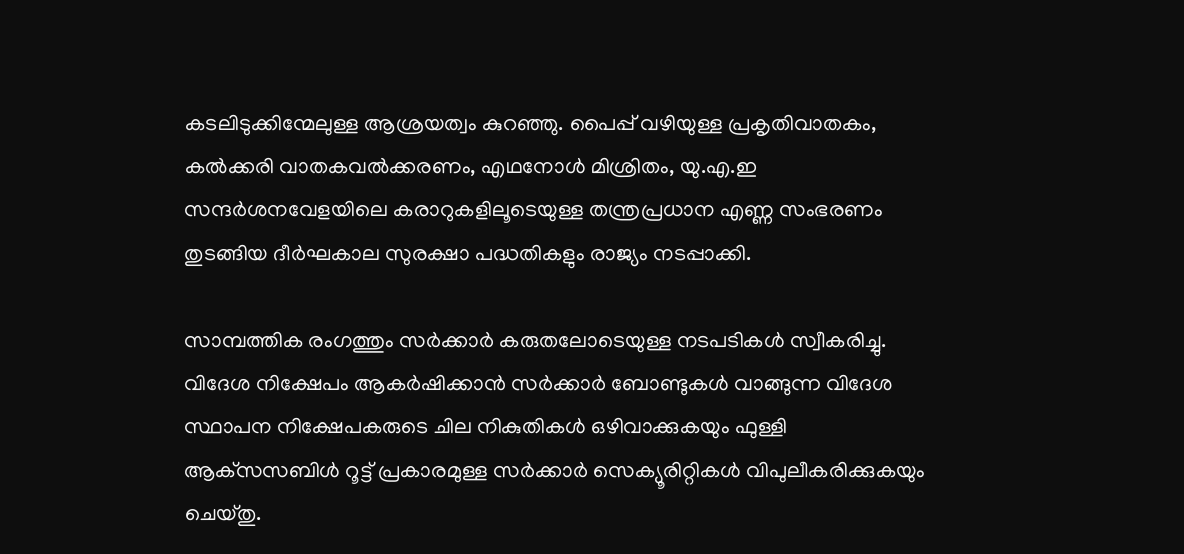കടലിടുക്കിന്മേലുള്ള ആശ്രയത്വം കുറഞ്ഞു. പൈപ്പ് വഴിയുള്ള പ്രകൃതിവാതകം, കല്‍ക്കരി വാതകവല്‍ക്കരണം, എഥനോള്‍ മിശ്രിതം, യു.എ.ഇ സന്ദര്‍ശനവേളയിലെ കരാറുകളിലൂടെയുള്ള തന്ത്രപ്രധാന എണ്ണ സംഭരണം തുടങ്ങിയ ദീര്‍ഘകാല സുരക്ഷാ പദ്ധതികളും രാജ്യം നടപ്പാക്കി.

സാമ്പത്തിക രംഗത്തും സര്‍ക്കാര്‍ കരുതലോടെയുള്ള നടപടികള്‍ സ്വീകരിച്ചു. വിദേശ നിക്ഷേപം ആകര്‍ഷിക്കാന്‍ സര്‍ക്കാര്‍ ബോണ്ടുകള്‍ വാങ്ങുന്ന വിദേശ സ്ഥാപന നിക്ഷേപകരുടെ ചില നികുതികള്‍ ഒഴിവാക്കുകയും ഫുള്ളി ആക്‌സസബിള്‍ റൂട്ട് പ്രകാരമുള്ള സര്‍ക്കാര്‍ സെക്യൂരിറ്റികള്‍ വിപുലീകരിക്കുകയും ചെയ്തു.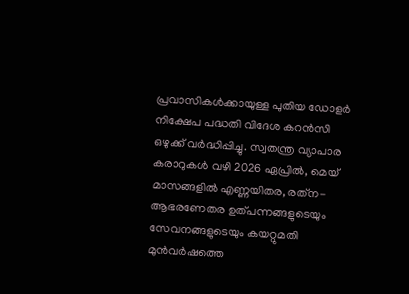പ്രവാസികള്‍ക്കായുള്ള പുതിയ ഡോളര്‍ നിക്ഷേപ പദ്ധതി വിദേശ കറന്‍സി ഒഴുക്ക് വര്‍ദ്ധിപ്പിച്ചു. സ്വതന്ത്ര വ്യാപാര കരാറുകള്‍ വഴി 2026 ഏപ്രില്‍, മെയ് മാസങ്ങളില്‍ എണ്ണയിതര, രത്‌ന-ആഭരണേതര ഉത്പന്നങ്ങളുടെയും സേവനങ്ങളുടെയും കയറ്റുമതി മുന്‍വര്‍ഷത്തെ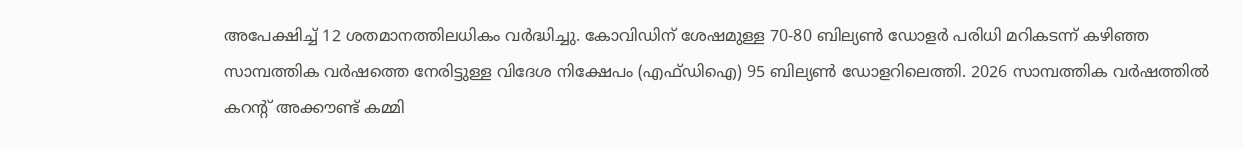അപേക്ഷിച്ച് 12 ശതമാനത്തിലധികം വര്‍ദ്ധിച്ചു. കോവിഡിന് ശേഷമുള്ള 70-80 ബില്യണ്‍ ഡോളര്‍ പരിധി മറികടന്ന് കഴിഞ്ഞ സാമ്പത്തിക വര്‍ഷത്തെ നേരിട്ടുള്ള വിദേശ നിക്ഷേപം (എഫ്ഡിഐ) 95 ബില്യണ്‍ ഡോളറിലെത്തി. 2026 സാമ്പത്തിക വര്‍ഷത്തില്‍ കറന്റ് അക്കൗണ്ട് കമ്മി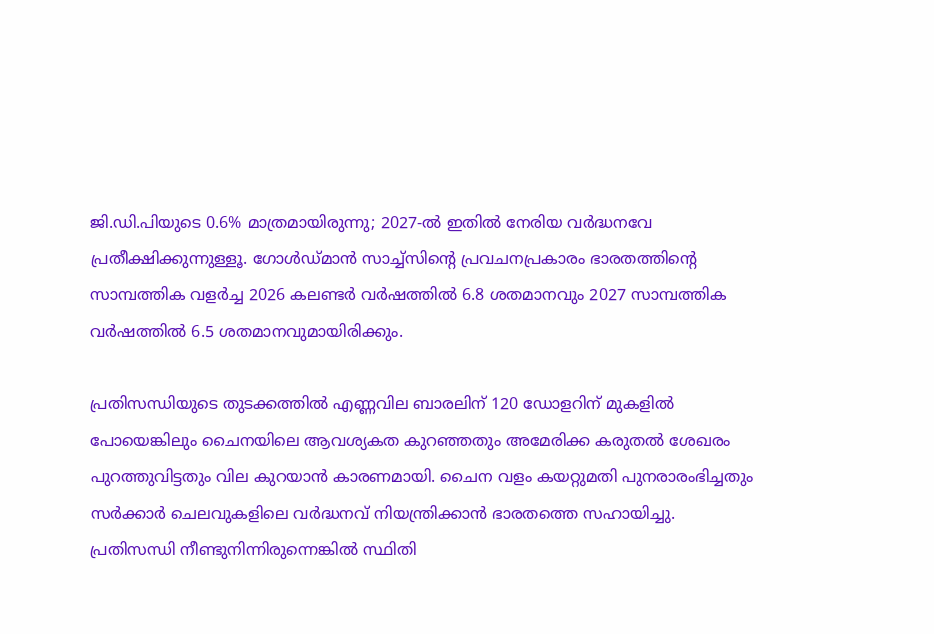ജി.ഡി.പിയുടെ 0.6% മാത്രമായിരുന്നു; 2027-ല്‍ ഇതില്‍ നേരിയ വര്‍ദ്ധനവേ പ്രതീക്ഷിക്കുന്നുള്ളൂ. ഗോള്‍ഡ്മാന്‍ സാച്ച്‌സിന്റെ പ്രവചനപ്രകാരം ഭാരതത്തിന്റെ സാമ്പത്തിക വളര്‍ച്ച 2026 കലണ്ടര്‍ വര്‍ഷത്തില്‍ 6.8 ശതമാനവും 2027 സാമ്പത്തിക വര്‍ഷത്തില്‍ 6.5 ശതമാനവുമായിരിക്കും.

പ്രതിസന്ധിയുടെ തുടക്കത്തില്‍ എണ്ണവില ബാരലിന് 120 ഡോളറിന് മുകളില്‍ പോയെങ്കിലും ചൈനയിലെ ആവശ്യകത കുറഞ്ഞതും അമേരിക്ക കരുതല്‍ ശേഖരം പുറത്തുവിട്ടതും വില കുറയാന്‍ കാരണമായി. ചൈന വളം കയറ്റുമതി പുനരാരംഭിച്ചതും സര്‍ക്കാര്‍ ചെലവുകളിലെ വര്‍ദ്ധനവ് നിയന്ത്രിക്കാന്‍ ഭാരതത്തെ സഹായിച്ചു. പ്രതിസന്ധി നീണ്ടുനിന്നിരുന്നെങ്കില്‍ സ്ഥിതി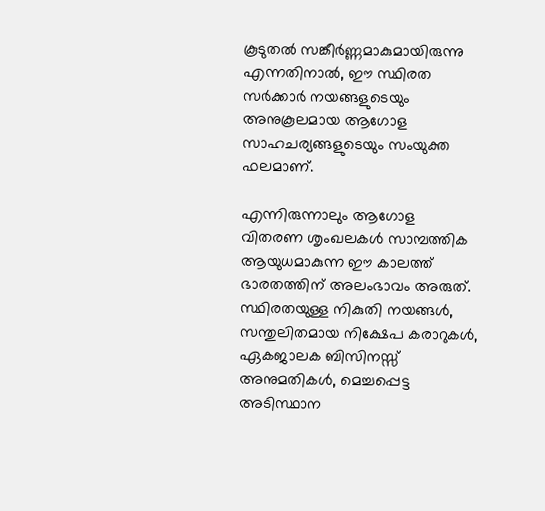കൂടുതല്‍ സങ്കീര്‍ണ്ണമാകുമായിരുന്നു എന്നതിനാല്‍, ഈ സ്ഥിരത സര്‍ക്കാര്‍ നയങ്ങളുടെയും അനുകൂലമായ ആഗോള സാഹചര്യങ്ങളുടെയും സംയുക്ത ഫലമാണ്.

എന്നിരുന്നാലും ആഗോള വിതരണ ശൃംഖലകള്‍ സാമ്പത്തിക ആയുധമാകുന്ന ഈ കാലത്ത് ഭാരതത്തിന് അലംഭാവം അരുത്. സ്ഥിരതയുള്ള നികുതി നയങ്ങള്‍, സന്തുലിതമായ നിക്ഷേപ കരാറുകള്‍, ഏകജാലക ബിസിനസ്സ് അനുമതികള്‍, മെച്ചപ്പെട്ട അടിസ്ഥാന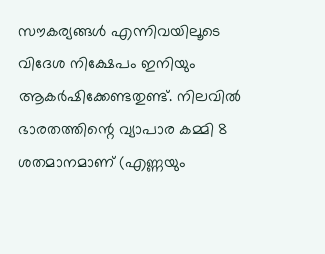സൗകര്യങ്ങള്‍ എന്നിവയിലൂടെ വിദേശ നിക്ഷേപം ഇനിയും ആകര്‍ഷിക്കേണ്ടതുണ്ട്. നിലവില്‍ ഭാരതത്തിന്റെ വ്യാപാര കമ്മി 8 ശതമാനമാണ് (എണ്ണയും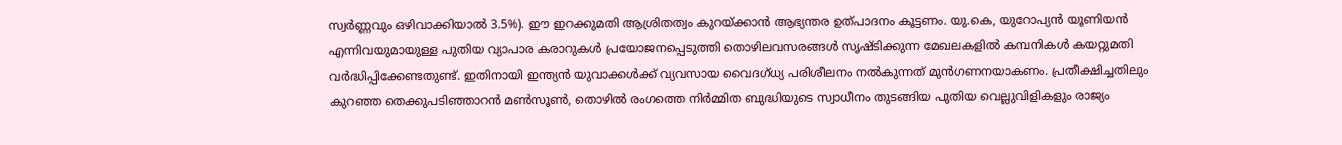സ്വര്‍ണ്ണവും ഒഴിവാക്കിയാല്‍ 3.5%). ഈ ഇറക്കുമതി ആശ്രിതത്വം കുറയ്‌ക്കാന്‍ ആഭ്യന്തര ഉത്പാദനം കൂട്ടണം. യു.കെ, യുറോപ്യന്‍ യൂണിയന്‍ എന്നിവയുമായുള്ള പുതിയ വ്യാപാര കരാറുകള്‍ പ്രയോജനപ്പെടുത്തി തൊഴിലവസരങ്ങള്‍ സൃഷ്ടിക്കുന്ന മേഖലകളില്‍ കമ്പനികള്‍ കയറ്റുമതി വര്‍ദ്ധിപ്പിക്കേണ്ടതുണ്ട്. ഇതിനായി ഇന്ത്യന്‍ യുവാക്കള്‍ക്ക് വ്യവസായ വൈദഗ്ധ്യ പരിശീലനം നല്‍കുന്നത് മുന്‍ഗണനയാകണം. പ്രതീക്ഷിച്ചതിലും കുറഞ്ഞ തെക്കുപടിഞ്ഞാറന്‍ മണ്‍സൂണ്‍, തൊഴില്‍ രംഗത്തെ നിര്‍മ്മിത ബുദ്ധിയുടെ സ്വാധീനം തുടങ്ങിയ പുതിയ വെല്ലുവിളികളും രാജ്യം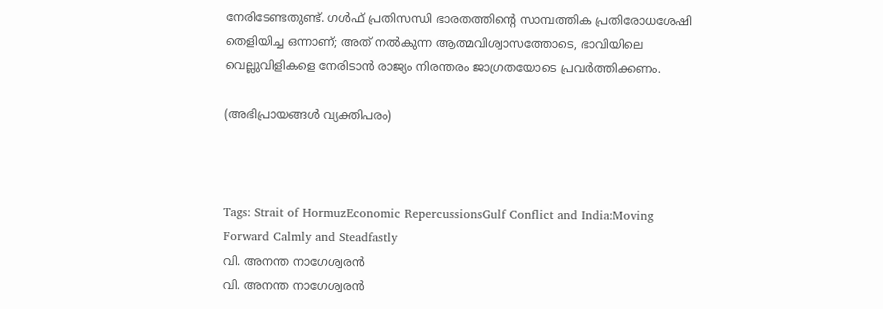നേരിടേണ്ടതുണ്ട്. ഗള്‍ഫ് പ്രതിസന്ധി ഭാരതത്തിന്റെ സാമ്പത്തിക പ്രതിരോധശേഷി തെളിയിച്ച ഒന്നാണ്; അത് നല്‍കുന്ന ആത്മവിശ്വാസത്തോടെ, ഭാവിയിലെ വെല്ലുവിളികളെ നേരിടാന്‍ രാജ്യം നിരന്തരം ജാഗ്രതയോടെ പ്രവര്‍ത്തിക്കണം.

(അഭിപ്രായങ്ങള്‍ വ്യക്തിപരം)



Tags: Strait of HormuzEconomic RepercussionsGulf Conflict and India:Moving Forward Calmly and Steadfastly
വി. അനന്ത നാഗേശ്വരന്‍
വി. അനന്ത നാഗേശ്വരന്‍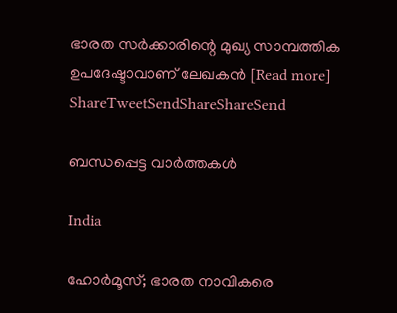ഭാരത സര്‍ക്കാരിന്റെ മുഖ്യ സാമ്പത്തിക ഉപദേഷ്ടാവാണ് ലേഖകന്‍ [Read more]
ShareTweetSendShareShareSend

ബന്ധപ്പെട്ട വാര്‍ത്തകള്‍

India

ഹോര്‍മൂസ്; ഭാരത നാവികരെ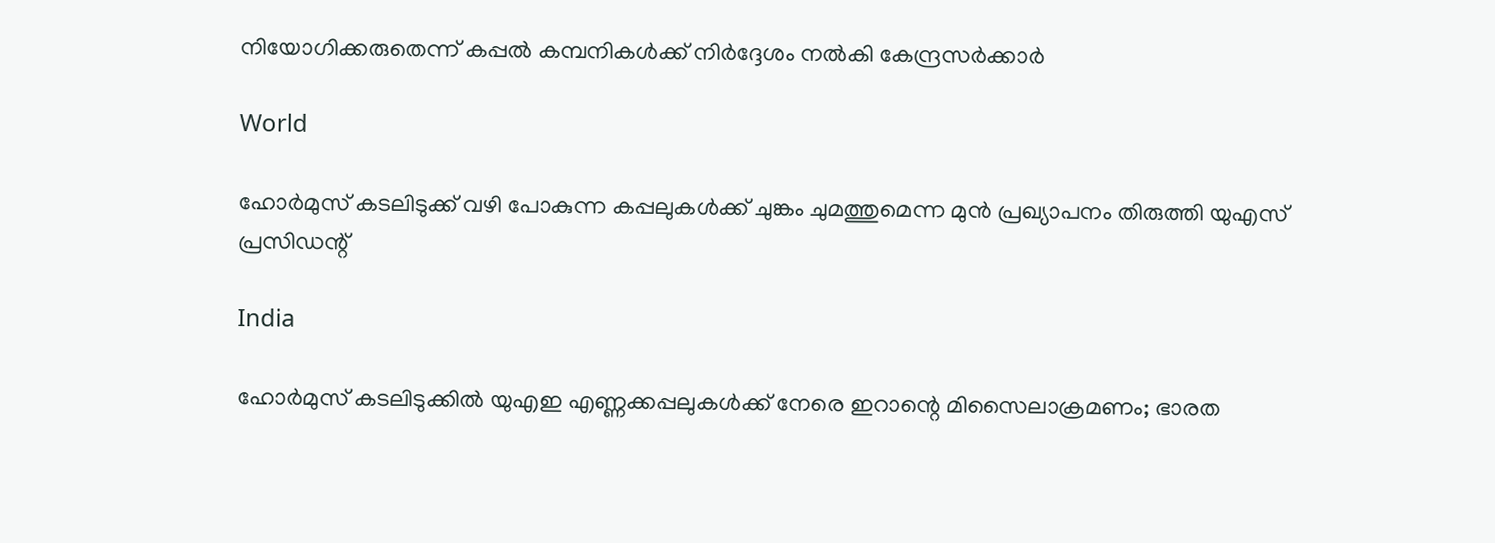നിയോഗിക്കരുതെന്ന് കപ്പല്‍ കമ്പനികള്‍ക്ക് നിര്‍ദ്ദേശം നല്‍കി കേന്ദ്രസര്‍ക്കാര്‍

World

ഹോര്‍മുസ് കടലിടുക്ക് വഴി പോകുന്ന കപ്പലുകള്‍ക്ക് ചുങ്കം ചുമത്തുമെന്ന മുന്‍ പ്രഖ്യാപനം തിരുത്തി യുഎസ് പ്രസിഡന്റ്

India

ഹോർമുസ് കടലിടുക്കിൽ യുഎഇ എണ്ണക്കപ്പലുകൾക്ക് നേരെ ഇറാന്റെ മിസൈലാക്രമണം; ഭാരത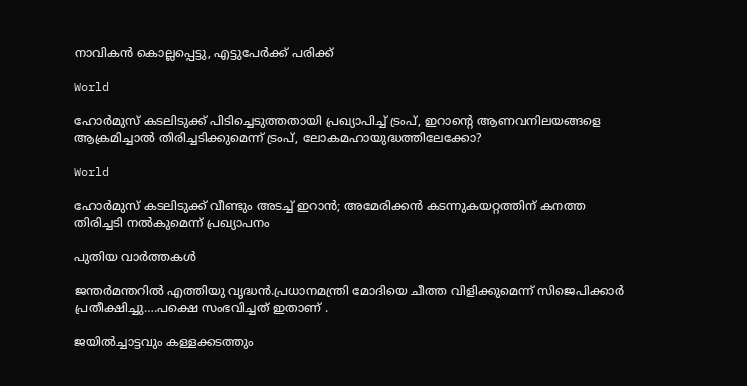നാവികൻ കൊല്ലപ്പെട്ടു, എട്ടുപേർക്ക് പരിക്ക്

World

ഹോര്‍മുസ് കടലിടുക്ക് പിടിച്ചെടുത്തതായി പ്രഖ്യാപിച്ച് ട്രംപ്, ഇറാന്റെ ആണവനിലയങ്ങളെ ആക്രമിച്ചാല്‍ തിരിച്ചടിക്കുമെന്ന് ട്രംപ്, ലോകമഹായുദ്ധത്തിലേക്കോ?

World

ഹോർമുസ് കടലിടുക്ക് വീണ്ടും അടച്ച് ഇറാൻ; അമേരിക്കന്‍ കടന്നുകയറ്റത്തിന് കനത്ത തിരിച്ചടി നല്‍കുമെന്ന് പ്രഖ്യാപനം

പുതിയ വാര്‍ത്തകള്‍

ജന്തര്‍മന്തറില്‍ എത്തിയു വൃദ്ധന്‍.പ്രധാനമന്ത്രി മോദിയെ ചീത്ത വിളിക്കുമെന്ന് സിജെപിക്കാര്‍ പ്രതീക്ഷിച്ചു….പക്ഷെ സംഭവിച്ചത് ഇതാണ് .

ജയില്‍ച്ചാട്ടവും കള്ളക്കടത്തും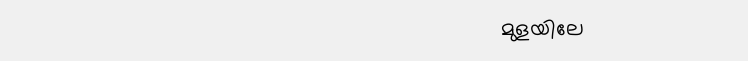മുളയിലേ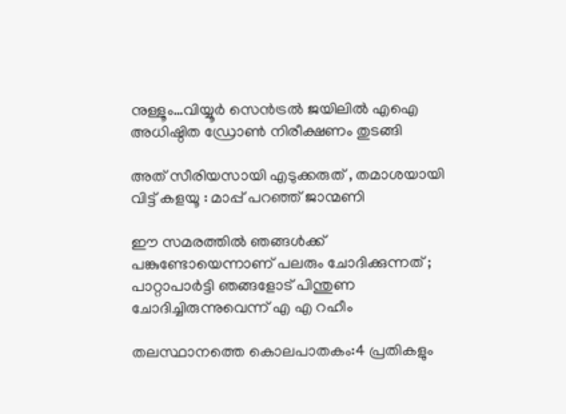നുള്ളൂം…വിയ്യൂര്‍ സെന്‍ട്രല്‍ ജയിലില്‍ എഐ അധിഷ്ഠിത ഡ്രോണ്‍ നിരീക്ഷണം തുടങ്ങി

അത് സീരിയസായി എടുക്കരുത് , തമാശയായി വിട്ട് കളയൂ : മാപ്പ് പറഞ്ഞ് ജാന്മണി

ഈ സമരത്തിൽ ഞങ്ങൾക്ക് പങ്കുണ്ടോയെന്നാണ് പലരും ചോദിക്കുന്നത് ; പാറ്റാപാർട്ടി ഞങ്ങളോട് പിന്തുണ ചോദിച്ചിരുന്നുവെന്ന് എ എ റഹീം

തലസ്ഥാനത്തെ കൊലപാതകം:4 പ്രതികളും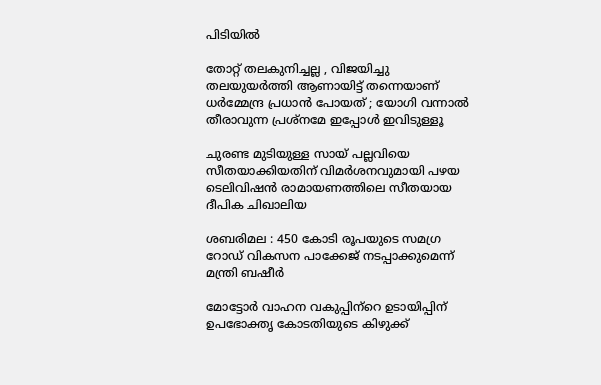പിടിയില്‍

തോറ്റ് തലകുനിച്ചല്ല , വിജയിച്ചു തലയുയർത്തി ആണായിട്ട് തന്നെയാണ് ധർമ്മേന്ദ്ര പ്രധാൻ പോയത് ; യോഗി വന്നാൽ തീരാവുന്ന പ്രശ്നമേ ഇപ്പോൾ ഇവിടുള്ളൂ

ചുരണ്ട മുടിയുള്ള സായ് പല്ലവിയെ സീതയാക്കിയതിന് വിമര്‍ശനവുമായി പഴയ ടെലിവിഷന്‍ രാമായണത്തിലെ സീതയായ ദീപിക ചിഖാലിയ

ശബരിമല : 450 കോടി രൂപയുടെ സമഗ്ര റോഡ് വികസന പാക്കേജ് നടപ്പാക്കുമെന്ന് മന്ത്രി ബഷീര്‍

മോട്ടോര്‍ വാഹന വകുപ്പിന്‌റെ ഉടായിപ്പിന് ഉപഭോക്തൃ കോടതിയുടെ കിഴുക്ക്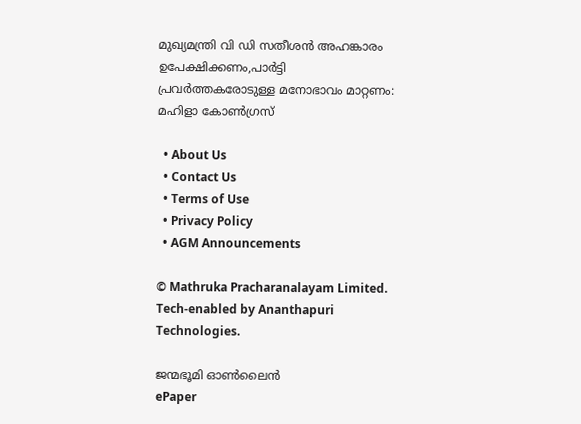മുഖ്യമന്ത്രി വി ഡി സതീശന്‍ അഹങ്കാരം ഉപേക്ഷിക്കണം,പാര്‍ട്ടി പ്രവര്‍ത്തകരോടുള്ള മനോഭാവം മാറ്റണം: മഹിളാ കോണ്‍ഗ്രസ്

  • About Us
  • Contact Us
  • Terms of Use
  • Privacy Policy
  • AGM Announcements

© Mathruka Pracharanalayam Limited.
Tech-enabled by Ananthapuri Technologies.

ജന്മഭൂമി ഓണ്‍ലൈന്‍
ePaper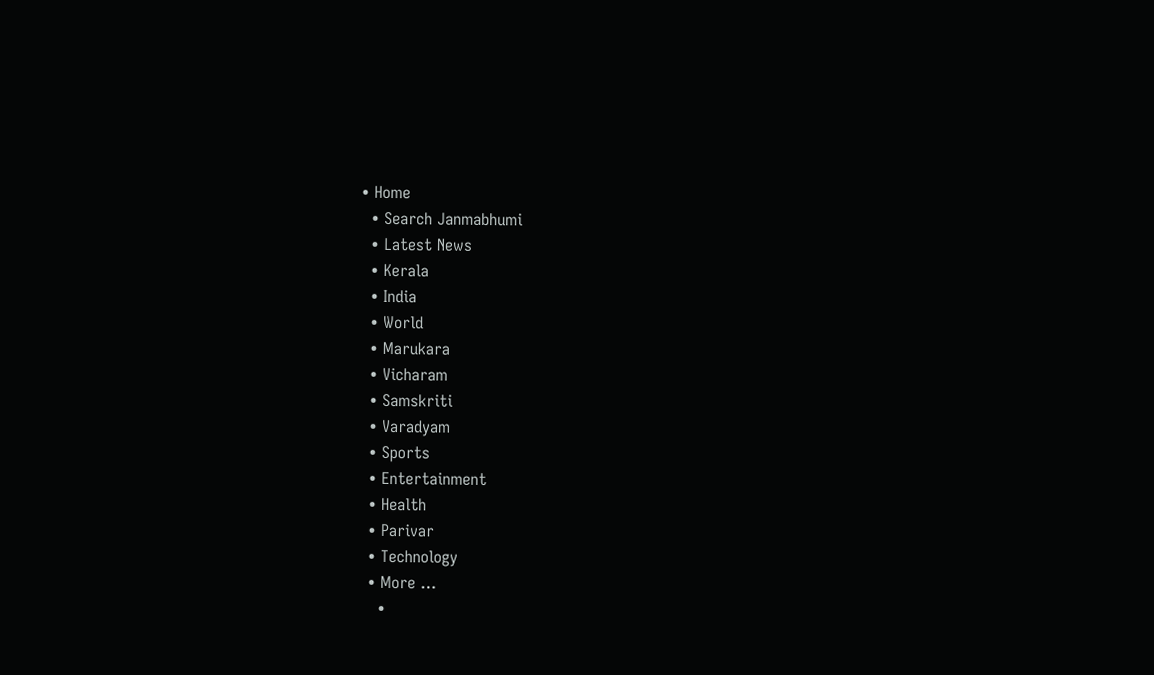• Home
  • Search Janmabhumi
  • Latest News
  • Kerala
  • India
  • World
  • Marukara
  • Vicharam
  • Samskriti
  • Varadyam
  • Sports
  • Entertainment
  • Health
  • Parivar
  • Technology
  • More …
    •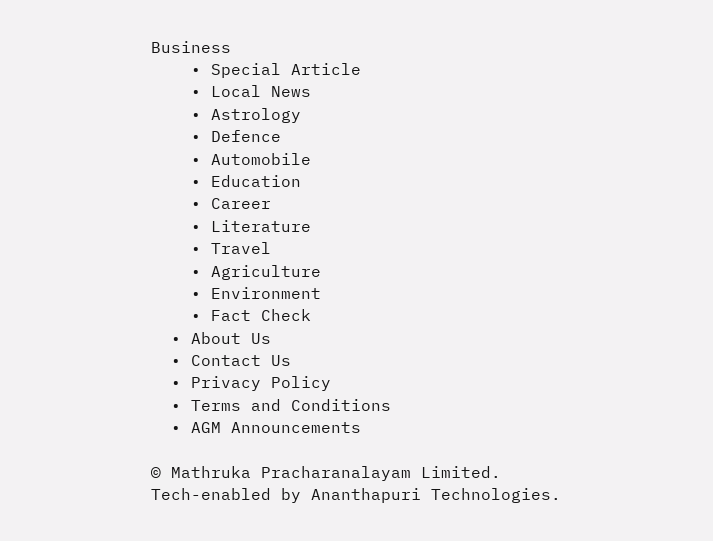Business
    • Special Article
    • Local News
    • Astrology
    • Defence
    • Automobile
    • Education
    • Career
    • Literature
    • Travel
    • Agriculture
    • Environment
    • Fact Check
  • About Us
  • Contact Us
  • Privacy Policy
  • Terms and Conditions
  • AGM Announcements

© Mathruka Pracharanalayam Limited.
Tech-enabled by Ananthapuri Technologies.